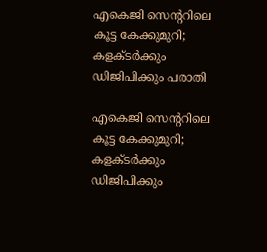എകെജി സെന്ററിലെ കൂട്ട കേക്കുമുറി; കളക്ടര്‍ക്കും ഡിജിപിക്കും പരാതി

എകെജി സെന്ററിലെ കൂട്ട കേക്കുമുറി; കളക്ടര്‍ക്കും ഡിജിപിക്കും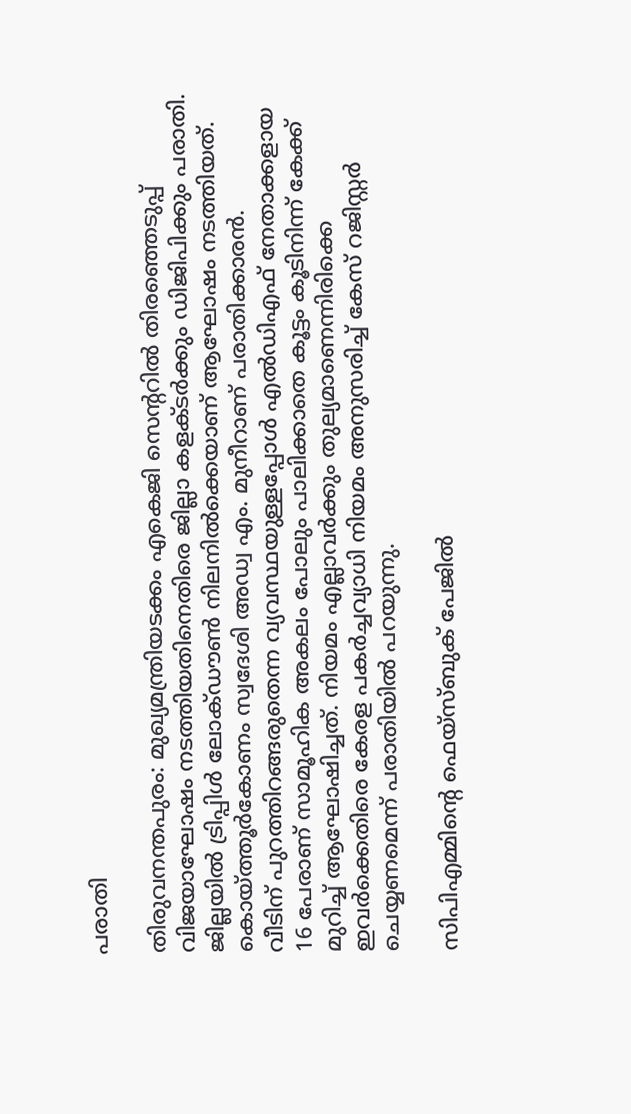പരാതി

തിരുവനന്തപുരം: മുഖ്യമന്ത്രിയടക്കം എകെജി സെന്ററില്‍ തിരഞ്ഞെടുപ്പ് വിജയാഘോഷം നടത്തിയതിനെതിരെ ജില്ലാ കളക്ടര്‍ക്കും ഡിജിപിക്കും പരാതി. ജില്ലയില്‍ ട്രിപ്പിള്‍ ലോക്ഡൗണ്‍ നിലനില്‍ക്കെയാണ് ആഘോഷം നടത്തിയത്. കൊയ്ത്തൂര്‍കോണം സ്വദേശി അഡ്വ എം. മുനീറാണ് പരാതിക്കാരന്‍.
വീടിന് പുറത്തിറങ്ങരുതെന്ന വ്യവസ്ഥയുള്ളപ്പോള്‍ എല്‍ഡിഎഫ് നേതാക്കളായ 16 പേരാണ് സാമൂഹിക അകലം പോലും പാലിക്കാതെ കൂട്ടം കൂടിനിന്ന് കേക്ക് മുറിച്ച് ആഘോഷിച്ചത്. നിയമം എല്ലാവര്‍ക്കും തുല്യമാണെന്നിരിക്കെ ഇവര്‍ക്കെതിരെ കേരള പകര്‍ച്ചവ്യാധി നിയമം അനുസരിച്ച് കേസ് റജിസ്റ്റര്‍ ചെയ്യണമെന്ന് പരാതിയില്‍ പറയുന്നു.

സിപിഎമ്മിന്റെ ഫെയ്‌സ്ബുക് പേജില്‍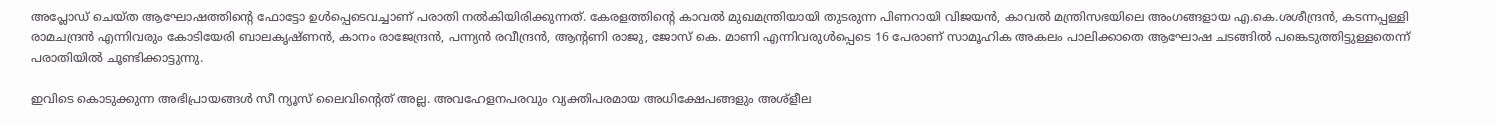അപ്ലോഡ് ചെയ്ത ആഘോഷത്തിന്റെ ഫോട്ടോ ഉള്‍പ്പെടെവച്ചാണ് പരാതി നല്‍കിയിരിക്കുന്നത്. കേരളത്തിന്റെ കാവല്‍ മുഖമന്ത്രിയായി തുടരുന്ന പിണറായി വിജയന്‍, കാവല്‍ മന്ത്രിസഭയിലെ അംഗങ്ങളായ എ.കെ.ശശീന്ദ്രന്‍, കടന്നപ്പള്ളി രാമചന്ദ്രന്‍ എന്നിവരും കോടിയേരി ബാലകൃഷ്ണന്‍, കാനം രാജേന്ദ്രന്‍, പന്ന്യന്‍ രവീന്ദ്രന്‍, ആന്റണി രാജു, ജോസ് കെ. മാണി എന്നിവരുള്‍പ്പെടെ 16 പേരാണ് സാമൂഹിക അകലം പാലിക്കാതെ ആഘോഷ ചടങ്ങില്‍ പങ്കെടുത്തിട്ടുള്ളതെന്ന് പരാതിയില്‍ ചൂണ്ടിക്കാട്ടുന്നു.

ഇവിടെ കൊടുക്കുന്ന അഭിപ്രായങ്ങള്‍ സീ ന്യൂസ് ലൈവിന്റെത് അല്ല. അവഹേളനപരവും വ്യക്തിപരമായ അധിക്ഷേപങ്ങളും അശ്‌ളീല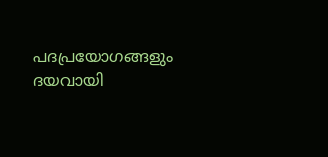പദപ്രയോഗങ്ങളും ദയവായി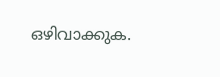ഒഴിവാക്കുക.